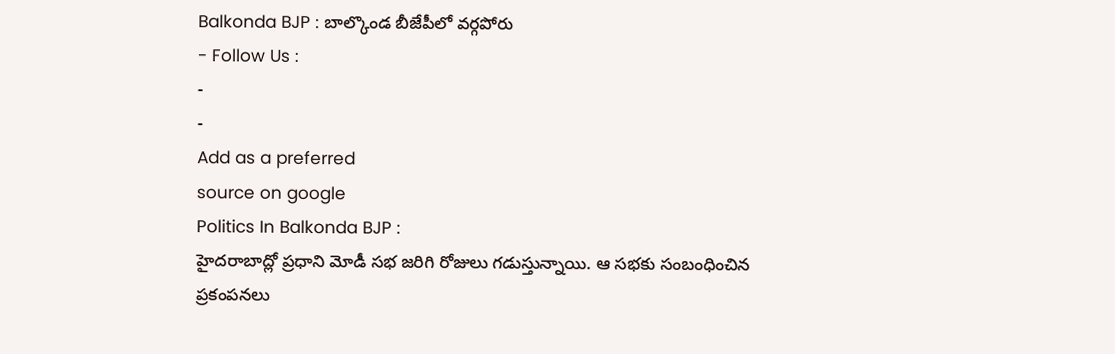Balkonda BJP : బాల్కొండ బీజేపీలో వర్గపోరు
- Follow Us :
-
-
Add as a preferred
source on google
Politics In Balkonda BJP :
హైదరాబాద్లో ప్రధాని మోడీ సభ జరిగి రోజులు గడుస్తున్నాయి. ఆ సభకు సంబంధించిన ప్రకంపనలు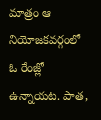మాత్రం ఆ నియోజకవర్గంలో ఓ రేంజ్లో ఉన్నాయట. పాత,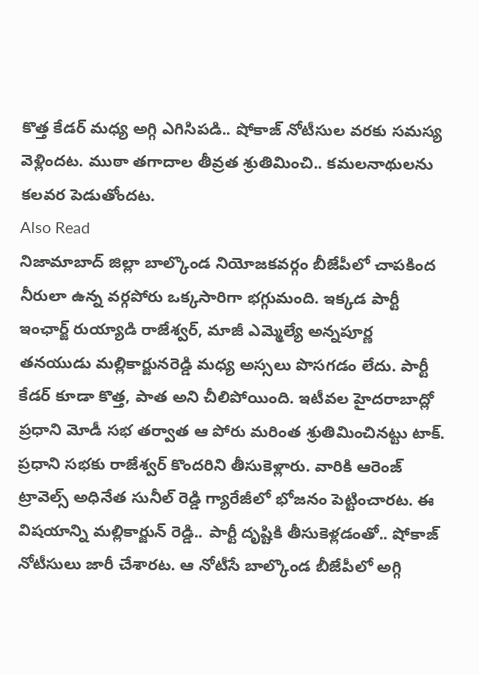కొత్త కేడర్ మధ్య అగ్గి ఎగిసిపడి.. షోకాజ్ నోటీసుల వరకు సమస్య వెళ్లిందట. ముఠా తగాదాల తీవ్రత శ్రుతిమించి.. కమలనాథులను కలవర పెడుతోందట.
Also Read
నిజామాబాద్ జిల్లా బాల్కొండ నియోజకవర్గం బీజేపీలో చాపకింద నీరులా ఉన్న వర్గపోరు ఒక్కసారిగా భగ్గుమంది. ఇక్కడ పార్టీ ఇంఛార్జ్ రుయ్యాడి రాజేశ్వర్, మాజీ ఎమ్మెల్యే అన్నపూర్ణ తనయుడు మల్లికార్జునరెడ్డి మధ్య అస్సలు పొసగడం లేదు. పార్టీ కేడర్ కూడా కొత్త, పాత అని చీలిపోయింది. ఇటీవల హైదరాబాద్లో ప్రధాని మోడీ సభ తర్వాత ఆ పోరు మరింత శ్రుతిమించినట్టు టాక్. ప్రధాని సభకు రాజేశ్వర్ కొందరిని తీసుకెళ్లారు. వారికి ఆరెంజ్ ట్రావెల్స్ అధినేత సునీల్ రెడ్డి గ్యారేజీలో భోజనం పెట్టించారట. ఈ విషయాన్ని మల్లికార్జున్ రెడ్డి.. పార్టీ దృష్టికి తీసుకెళ్లడంతో.. షోకాజ్ నోటీసులు జారీ చేశారట. ఆ నోటీసే బాల్కొండ బీజేపీలో అగ్గి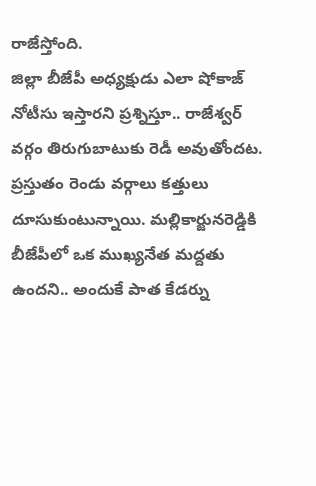రాజేస్తోంది.
జిల్లా బీజేపీ అధ్యక్షుడు ఎలా షోకాజ్ నోటీసు ఇస్తారని ప్రశ్నిస్తూ.. రాజేశ్వర్ వర్గం తిరుగుబాటుకు రెడీ అవుతోందట. ప్రస్తుతం రెండు వర్గాలు కత్తులు దూసుకుంటున్నాయి. మల్లికార్జునరెడ్డికి బీజేపీలో ఒక ముఖ్యనేత మద్దతు ఉందని.. అందుకే పాత కేడర్ను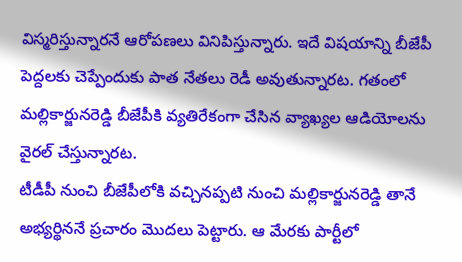విస్మరిస్తున్నారనే ఆరోపణలు వినిపిస్తున్నారు. ఇదే విషయాన్ని బీజేపీ పెద్దలకు చెప్పేందుకు పాత నేతలు రెడీ అవుతున్నారట. గతంలో మల్లికార్జునరెడ్డి బీజేపీకి వ్యతిరేకంగా చేసిన వ్యాఖ్యల ఆడియోలను వైరల్ చేస్తున్నారట.
టీడీపీ నుంచి బీజేపీలోకి వచ్చినప్పటి నుంచి మల్లికార్జునరెడ్డి తానే అభ్యర్థిననే ప్రచారం మొదలు పెట్టారు. ఆ మేరకు పార్టీలో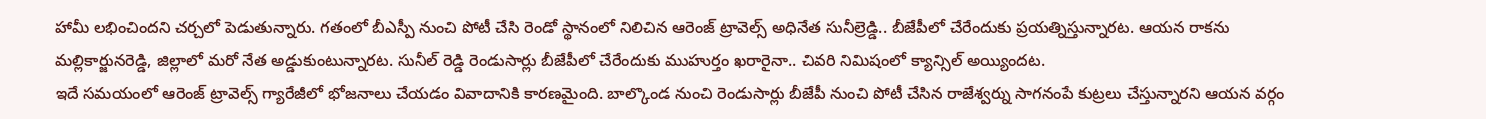హామీ లభించిందని చర్చలో పెడుతున్నారు. గతంలో బీఎస్పీ నుంచి పోటీ చేసి రెండో స్థానంలో నిలిచిన ఆరెంజ్ ట్రావెల్స్ అధినేత సునీల్రెడ్డి.. బీజేపీలో చేరేందుకు ప్రయత్నిస్తున్నారట. ఆయన రాకను మల్లికార్జునరెడ్డి, జిల్లాలో మరో నేత అడ్డుకుంటున్నారట. సునీల్ రెడ్డి రెండుసార్లు బీజేపీలో చేరేందుకు ముహుర్తం ఖరారైనా.. చివరి నిమిషంలో క్యాన్సిల్ అయ్యిందట.
ఇదే సమయంలో ఆరెంజ్ ట్రావెల్స్ గ్యారేజీలో భోజనాలు చేయడం వివాదానికి కారణమైంది. బాల్కొండ నుంచి రెండుసార్లు బీజేపీ నుంచి పోటీ చేసిన రాజేశ్వర్ను సాగనంపే కుట్రలు చేస్తున్నారని ఆయన వర్గం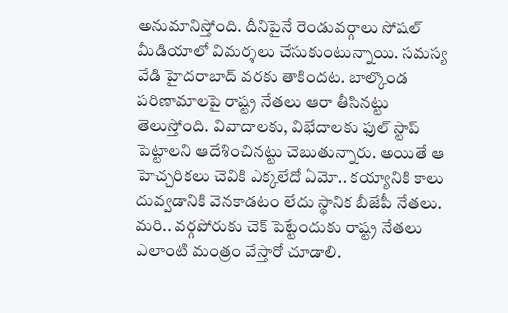అనుమానిస్తోంది. దీనిపైనే రెండువర్గాలు సోషల్ మీడియాలో విమర్శలు చేసుకుంటున్నాయి. సమస్య వేడి హైదరాబాద్ వరకు తాకిందట. బాల్కొండ పరిణామాలపై రాష్ట్ర నేతలు ఆరా తీసినట్టు తెలుస్తోంది. వివాదాలకు, విభేదాలకు ఫుల్ స్టాప్ పెట్టాలని ఆదేశించినట్టు చెబుతున్నారు. అయితే ఆ హెచ్చరికలు చెవికి ఎక్కలేదో ఏమో.. కయ్యానికి కాలు దువ్వడానికి వెనకాడటం లేదు స్థానిక బీజేపీ నేతలు. మరి.. వర్గపోరుకు చెక్ పెట్టేందుకు రాష్ట్ర నేతలు ఎలాంటి మంత్రం వేస్తారో చూడాలి.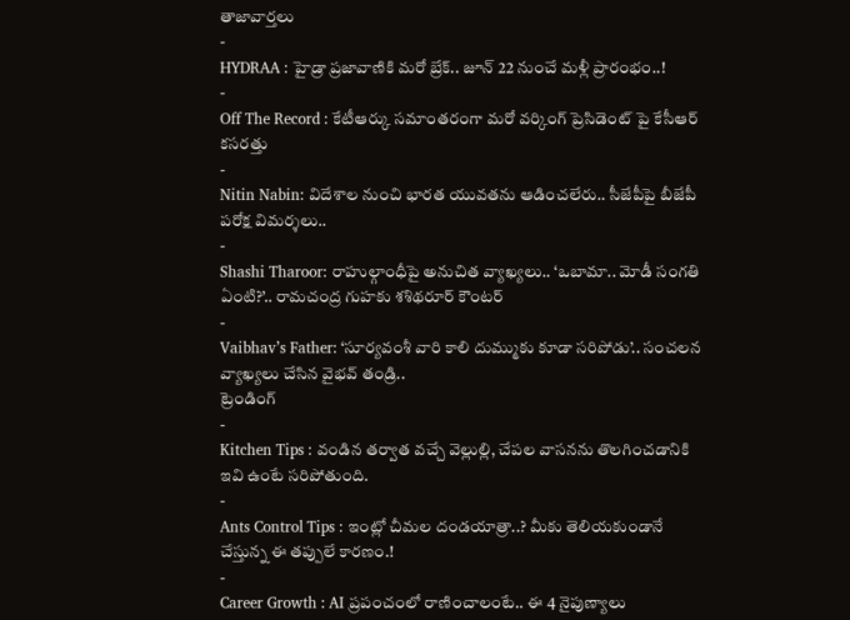తాజావార్తలు
-
HYDRAA : హైడ్రా ప్రజావాణికి మరో బ్రేక్.. జూన్ 22 నుంచే మళ్లీ ప్రారంభం..!
-
Off The Record : కేటీఆర్కు సమాంతరంగా మరో వర్కింగ్ ప్రెసిడెంట్ పై కేసీఆర్ కసరత్తు
-
Nitin Nabin: విదేశాల నుంచి భారత యువతను ఆడించలేరు.. సీజేపీపై బీజేపీ పరోక్ష విమర్శలు..
-
Shashi Tharoor: రాహుల్గాంధీపై అనుచిత వ్యాఖ్యలు.. ‘ఒబామా.. మోడీ సంగతి ఏంటి?’.. రామచంద్ర గుహకు శశిథరూర్ కౌంటర్
-
Vaibhav’s Father: ‘సూర్యవంశీ వారి కాలి దుమ్ముకు కూడా సరిపోడు’.. సంచలన వ్యాఖ్యలు చేసిన వైభవ్ తండ్రి..
ట్రెండింగ్
-
Kitchen Tips : వండిన తర్వాత వచ్చే వెల్లుల్లి, చేపల వాసనను తొలగించడానికి ఇవి ఉంటే సరిపోతుంది.
-
Ants Control Tips : ఇంట్లో చీమల దండయాత్రా..? మీకు తెలియకుండానే చేస్తున్న ఈ తప్పులే కారణం.!
-
Career Growth : AI ప్రపంచంలో రాణించాలంటే.. ఈ 4 నైపుణ్యాలు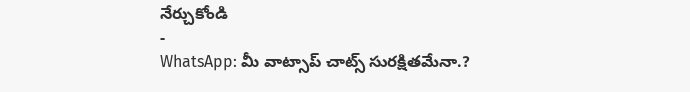నేర్చుకోండి
-
WhatsApp: మీ వాట్సాప్ చాట్స్ సురక్షితమేనా.?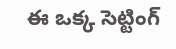ఈ ఒక్క సెట్టింగ్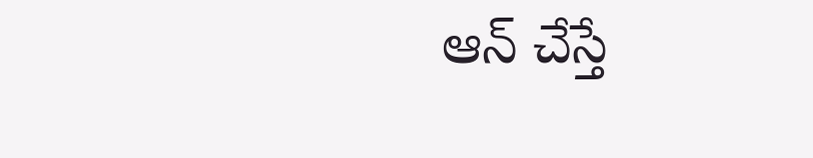ఆన్ చేస్తే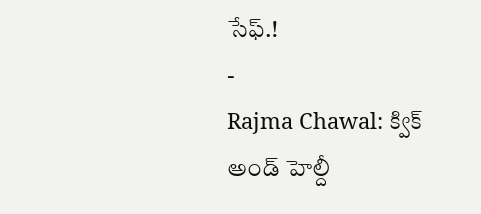సేఫ్.!
-
Rajma Chawal: క్విక్ అండ్ హెల్దీ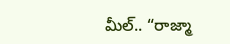మీల్.. “రాజ్మా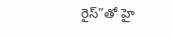రైస్”తో హై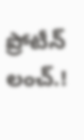ప్రోటీన్ లంచ్.!